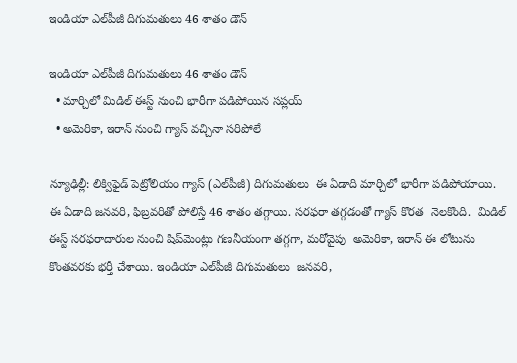ఇండియా ఎల్‌‌‌‌పీజీ దిగుమతులు 46 శాతం డౌన్‌‌‌‌

ఇండియా ఎల్‌‌‌‌పీజీ దిగుమతులు 46 శాతం డౌన్‌‌‌‌
  • మార్చిలో మిడిల్ ఈస్ట్ నుంచి భారీగా పడిపోయిన సప్లయ్‌‌‌‌
  • అమెరికా, ఇరాన్ నుంచి గ్యాస్ వచ్చినా సరిపోలే

న్యూఢిల్లీ: లిక్విఫైడ్ పెట్రోలియం గ్యాస్ (ఎల్‌‌‌‌పీజీ) దిగుమతులు  ఈ ఏడాది మార్చిలో భారీగా పడిపోయాయి. ఈ ఏడాది జనవరి, ఫిబ్రవరితో పోలిస్తే 46 శాతం తగ్గాయి. సరఫరా తగ్గడంతో గ్యాస్ కొరత  నెలకొంది.  మిడిల్ ఈస్ట్ సరఫరాదారుల నుంచి షిప్‌‌‌‌మెంట్లు గణనీయంగా తగ్గగా, మరోవైపు  అమెరికా, ఇరాన్ ఈ లోటును కొంతవరకు భర్తీ చేశాయి. ఇండియా ఎల్‌‌‌‌పీజీ దిగుమతులు  జనవరి,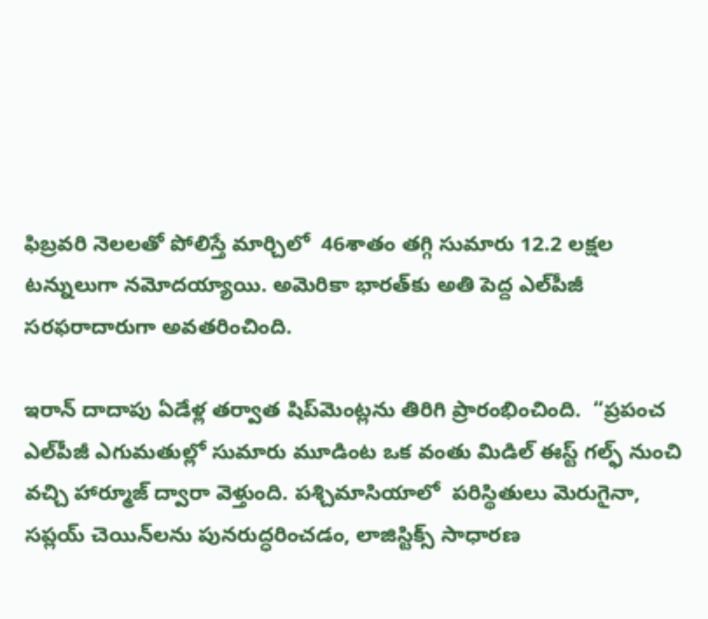ఫిబ్రవరి నెలలతో పోలిస్తే మార్చిలో  46శాతం తగ్గి సుమారు 12.2 లక్షల టన్నులుగా నమోదయ్యాయి. అమెరికా భారత్‌‌‌‌కు అతి పెద్ద ఎల్‌‌‌‌పీజీ సరఫరాదారుగా అవతరించింది.

ఇరాన్ దాదాపు ఏడేళ్ల తర్వాత షిప్‌‌‌‌మెంట్లను తిరిగి ప్రారంభించింది.  “ప్రపంచ ఎల్‌‌‌‌పీజీ ఎగుమతుల్లో సుమారు మూడింట ఒక వంతు మిడిల్ ఈస్ట్ గల్ఫ్ నుంచి వచ్చి హార్మూజ్ ద్వారా వెళ్తుంది. పశ్చిమాసియాలో  పరిస్థితులు మెరుగైనా,  సప్లయ్‌‌‌‌ చెయిన్‌‌‌‌లను పునరుద్ధరించడం, లాజిస్టిక్స్ సాధారణ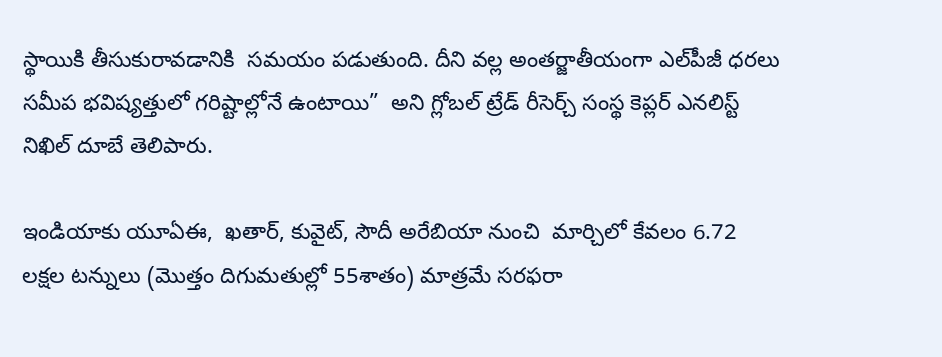స్థాయికి తీసుకురావడానికి  సమయం పడుతుంది. దీని వల్ల అంతర్జాతీయంగా ఎల్‌‌‌‌పీజీ ధరలు సమీప భవిష్యత్తులో గరిష్టాల్లోనే ఉంటాయి”  అని గ్లోబల్ ట్రేడ్ రీసెర్చ్ సంస్థ కెప్లర్ ఎనలిస్ట్ నిఖిల్ దూబే తెలిపారు.

ఇండియాకు యూఏఈ,  ఖతార్, కువైట్, సౌదీ అరేబియా నుంచి  మార్చిలో కేవలం 6.72 లక్షల టన్నులు (మొత్తం దిగుమతుల్లో 55శాతం) మాత్రమే సరఫరా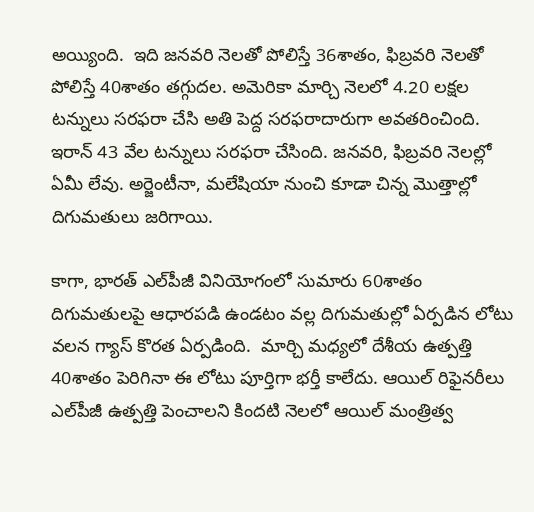అయ్యింది.  ఇది జనవరి నెలతో పోలిస్తే 36శాతం, ఫిబ్రవరి నెలతో పోలిస్తే 40శాతం తగ్గుదల. అమెరికా మార్చి నెలలో 4.20 లక్షల టన్నులు సరఫరా చేసి అతి పెద్ద సరఫరాదారుగా అవతరించింది. ఇరాన్ 43 వేల టన్నులు సరఫరా చేసింది. జనవరి, ఫిబ్రవరి నెలల్లో ఏమీ లేవు. అర్జెంటీనా, మలేషియా నుంచి కూడా చిన్న మొత్తాల్లో దిగుమతులు జరిగాయి.

కాగా, భారత్ ఎల్‌‌‌‌పీజీ వినియోగంలో సుమారు 60శాతం దిగుమతులపై ఆధారపడి ఉండటం వల్ల దిగుమతుల్లో ఏర్పడిన లోటు వలన గ్యాస్ కొరత ఏర్పడింది.  మార్చి మధ్యలో దేశీయ ఉత్పత్తి 40శాతం పెరిగినా ఈ లోటు పూర్తిగా భర్తీ కాలేదు. ఆయిల్ రిఫైనరీలు  ఎల్‌‌‌‌పీజీ ఉత్పత్తి పెంచాలని కిందటి నెలలో ఆయిల్ మంత్రిత్వ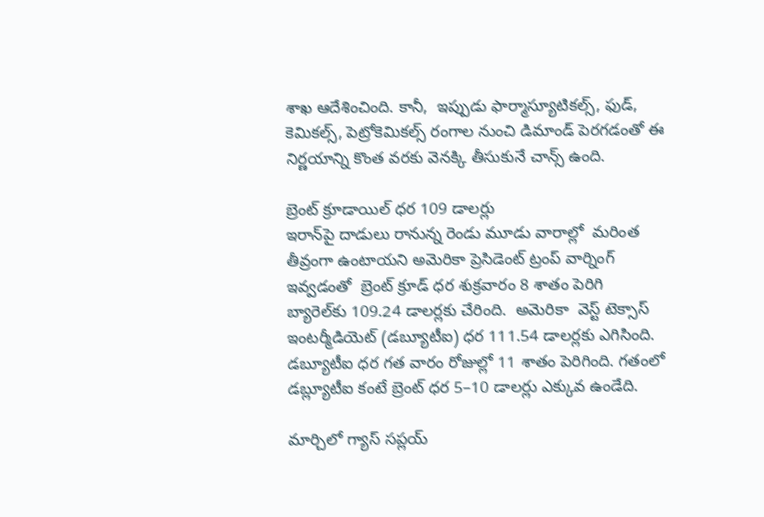శాఖ ఆదేశించింది. కానీ,  ఇప్పుడు ఫార్మాస్యూటికల్స్, ఫుడ్, కెమికల్స్, పెట్రోకెమికల్స్ రంగాల నుంచి డిమాండ్ పెరగడంతో ఈ నిర్ణయాన్ని కొంత వరకు వెనక్కి తీసుకునే చాన్స్ ఉంది.

బ్రెంట్ క్రూడాయిల్ ధర 109 డాలర్లు
ఇరాన్‌‌‌‌పై దాడులు రానున్న రెండు మూడు వారాల్లో  మరింత తీవ్రంగా ఉంటాయని అమెరికా ప్రెసిడెంట్ ట్రంప్ వార్నింగ్ ఇవ్వడంతో  బ్రెంట్ క్రూడ్ ధర శుక్రవారం 8 శాతం పెరిగి బ్యారెల్‌‌‌‌కు 109.24 డాలర్లకు చేరింది.  అమెరికా  వెస్ట్ టెక్సాస్‌‌‌‌ ఇంటర్మీడియెట్‌‌‌‌ (డబ్యూటీఐ) ధర 111.54 డాలర్లకు ఎగిసింది.  డబ్యూటీఐ ధర గత వారం రోజుల్లో 11 శాతం పెరిగింది. గతంలో డబ్ల్యూటీఐ కంటే బ్రెంట్ ధర 5–10 డాలర్లు ఎక్కువ ఉండేది.

మార్చిలో గ్యాస్ సప్లయ్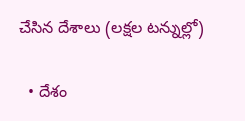చేసిన దేశాలు (లక్షల టన్నుల్లో)

  • దేశం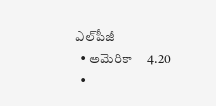ఎల్‌‌‌‌పీజీ
  • అమెరికా     4.20
  •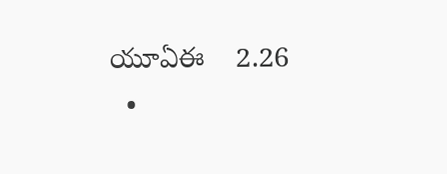యూఏఈ    2.26
  •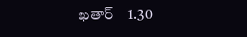ఖతార్‌‌‌‌‌‌‌‌    1.30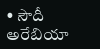• సౌదీ అరేబియా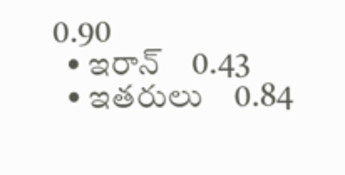0.90
  • ఇరాన్‌‌‌‌    0.43
  • ఇతరులు    0.84